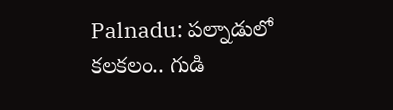Palnadu: పల్నాడులో కలకలం.. గుడి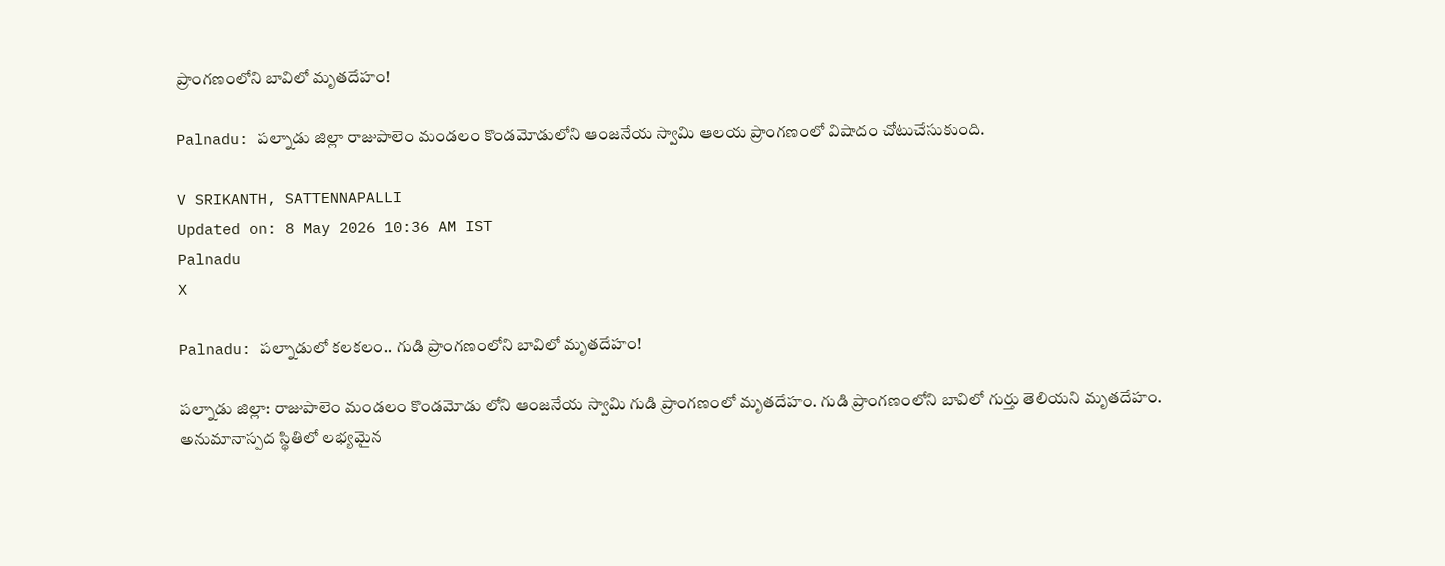ప్రాంగణంలోని బావిలో మృతదేహం!

Palnadu: పల్నాడు జిల్లా రాజుపాలెం మండలం కొండమోడులోని ఆంజనేయ స్వామి ఆలయ ప్రాంగణంలో విషాదం చోటుచేసుకుంది.

V SRIKANTH, SATTENNAPALLI
Updated on: 8 May 2026 10:36 AM IST
Palnadu
X

Palnadu: పల్నాడులో కలకలం.. గుడి ప్రాంగణంలోని బావిలో మృతదేహం!

పల్నాడు జిల్లా: రాజుపాలెం మండలం కొండమోడు లోని ఆంజనేయ స్వామి గుడి ప్రాంగణంలో మృతదేహం. గుడి ప్రాంగణంలోని బావిలో గుర్తు తెలియని మృతదేహం. అనుమానాస్పద స్థితిలో లభ్యమైన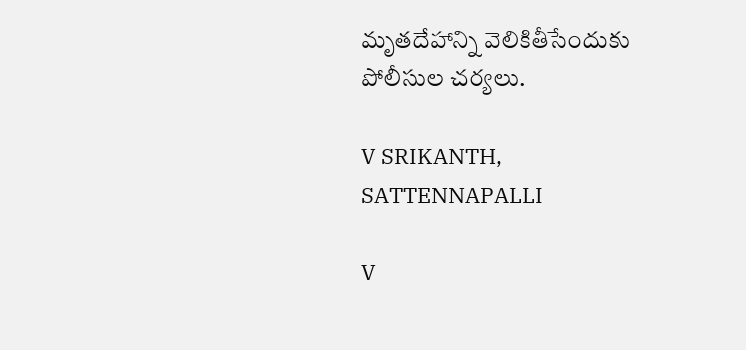మృతదేహాన్ని వెలికితీసేందుకు పోలీసుల చర్యలు.

V SRIKANTH, SATTENNAPALLI

V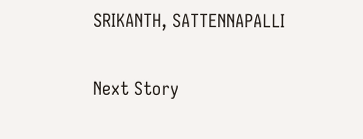SRIKANTH, SATTENNAPALLI

Next Story